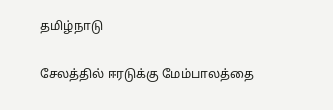தமிழ்நாடு

சேலத்தில் ஈரடுக்கு மேம்பாலத்தை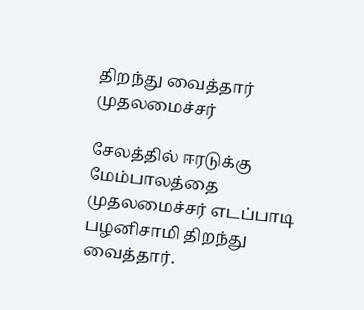திறந்து வைத்தார் முதலமைச்சர்

சேலத்தில் ஈரடுக்கு மேம்பாலத்தை முதலமைச்சர் எடப்பாடி பழனிசாமி திறந்து வைத்தார்.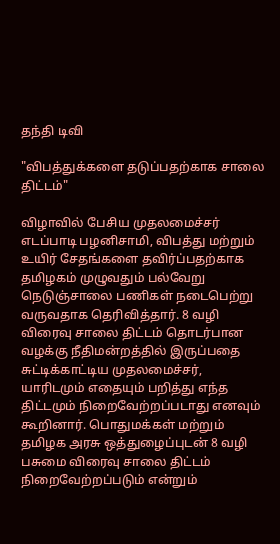தந்தி டிவி

"விபத்துக்களை தடுப்பதற்காக சாலை திட்டம்"

விழாவில் பேசிய முதலமைச்சர் எடப்பாடி பழனிசாமி, விபத்து மற்றும் உயிர் சேதங்களை தவிர்ப்பதற்காக தமிழகம் முழுவதும் பல்வேறு நெடுஞ்சாலை பணிகள் நடைபெற்று வருவதாக தெரிவித்தார். 8 வழி விரைவு சாலை திட்டம் தொடர்பான வழக்கு நீதிமன்றத்தில் இருப்பதை சுட்டிக்காட்டிய முதலமைச்சர், யாரிடமும் எதையும் பறித்து எந்த திட்டமும் நிறைவேற்றப்படாது எனவும் கூறினார். பொதுமக்கள் மற்றும் தமிழக அரசு ஒத்துழைப்புடன் 8 வழி பசுமை விரைவு சாலை திட்டம் நிறைவேற்றப்படும் என்றும்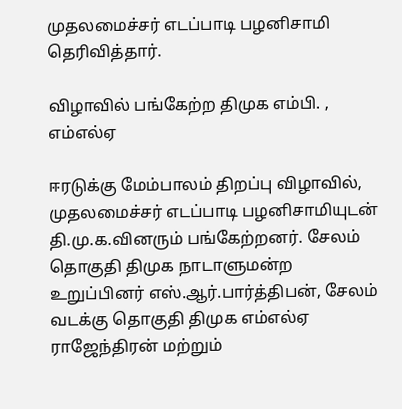முதலமைச்சர் எடப்பாடி பழனிசாமி தெரிவித்தார்.

விழாவில் பங்கேற்ற திமுக எம்பி. , எம்எல்ஏ

ஈரடுக்கு மேம்பாலம் திறப்பு விழாவில், முதலமைச்சர் எடப்பாடி பழனிசாமியுடன் தி.மு.க.வினரும் பங்கேற்றனர். சேலம் தொகுதி திமுக நாடாளுமன்ற உறுப்பினர் எஸ்.ஆர்.பார்த்திபன், சேலம் வடக்கு தொகுதி திமுக எம்எல்ஏ ராஜேந்திரன் மற்றும்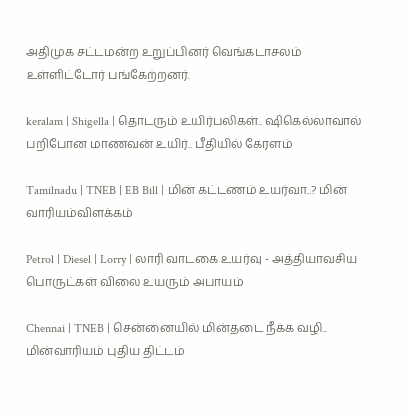அதிமுக சட்டமன்ற உறுப்பினர் வெங்கடாசலம் உள்ளிட்டோர் பங்கேற்றனர்.

keralam | Shigella | தொடரும் உயிர்பலிகள்.. ஷிகெல்லாவால் பறிபோன மாணவன் உயிர்.. பீதியில் கேரளம்

Tamilnadu | TNEB | EB Bill | மின் கட்டணம் உயர்வா..? மின் வாரியம்விளக்கம்

Petrol | Diesel | Lorry | லாரி வாடகை உயர்வு - அத்தியாவசிய பொருட்கள் விலை உயரும் அபாயம்

Chennai | TNEB | சென்னையில் மின்தடை நீக்க வழி.. மின்வாரியம் புதிய திட்டம்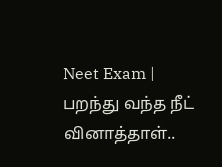Neet Exam | பறந்து வந்த நீட் வினாத்தாள்..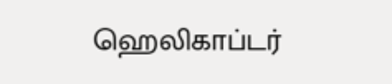ஹெலிகாப்டர்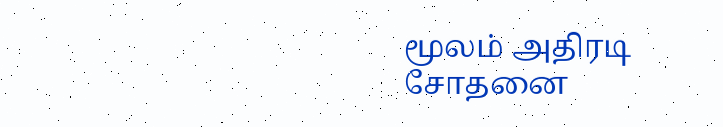மூலம் அதிரடி சோதனை